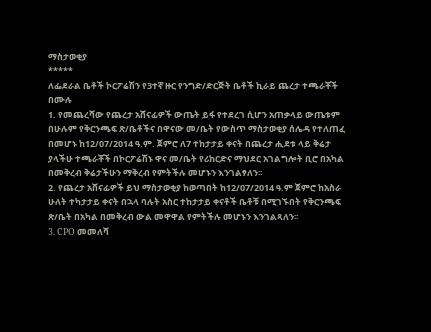ማስታወቂያ
*****
ለፌደራል ቤቶች ኮርፖሬሽን የ3ተኛ ዙር የንግድ/ድርጅት ቤቶች ኪራይ ጨረታ ተጫራቾች በሙሉ
1. የመጨረሻው የጨረታ አሸናፊዎች ውጤት ይፋ የተደረገ ሲሆን አጠቃላይ ውጤቱም በሁሉም የቅርንጫፍ ጽ/ቤቶችና በዋናው መ/ቤት የውስጥ ማስታወቂያ ሰሌዳ የተለጠፈ በመሆኑ ከ12/07/2014 ዓ.ም. ጀምሮ ለ7 ተከታታይ ቀናት በጨረታ ሒደቱ ላይ ቅሬታ ያላችሁ ተጫራቾች በኮርፖሬሽኑ ዋና መ/ቤት የሪከርድና ማህደር አገልግሎት ቢሮ በአካል በመቅረብ ቅሬታችሁን ማቅረብ የምትችሉ መሆኑን እንገልፃለን፡፡
2. የጨረታ አሸናፊዎች ይህ ማስታወቂያ ከወጣበት ከ12/07/2014 ዓ.ም ጀምሮ ከአስራ ሁለት ተካታታይ ቀናት በኋላ ባሉት አስር ተከታታይ ቀናቶች ቤቶቹ በሚገኙበት የቅርንጫፍ ጽ/ቤት በአካል በመቅረብ ውል መዋዋል የምትችሉ መሆኑን እንገልጻለን፡፡
3. CPO መመለሻ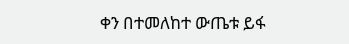ቀን በተመለከተ ውጤቱ ይፋ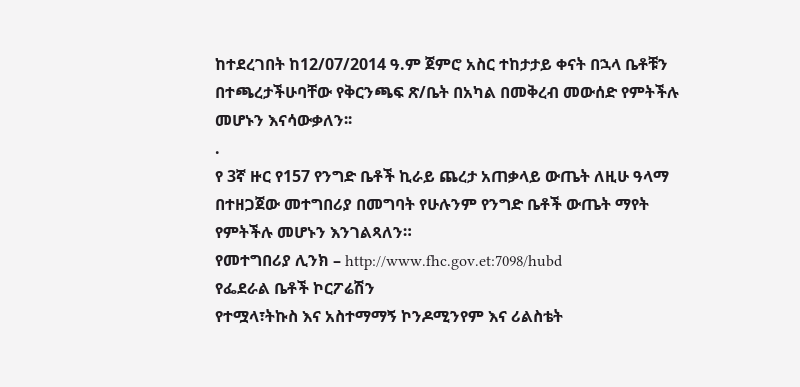ከተደረገበት ከ12/07/2014 ዓ.ም ጀምሮ አስር ተከታታይ ቀናት በኋላ ቤቶቹን በተጫረታችሁባቸው የቅርንጫፍ ጽ/ቤት በአካል በመቅረብ መውሰድ የምትችሉ መሆኑን እናሳውቃለን፡፡
.
የ 3ኛ ዙር የ157 የንግድ ቤቶች ኪራይ ጨረታ አጠቃላይ ውጤት ለዚሁ ዓላማ በተዘጋጀው መተግበሪያ በመግባት የሁሉንም የንግድ ቤቶች ውጤት ማየት የምትችሉ መሆኑን እንገልጻለን።
የመተግበሪያ ሊንክ – http://www.fhc.gov.et:7098/hubd
የፌደራል ቤቶች ኮርፖሬሽን
የተሟላ፣ትኩስ እና አስተማማኝ ኮንዶሚንየም እና ሪልስቴት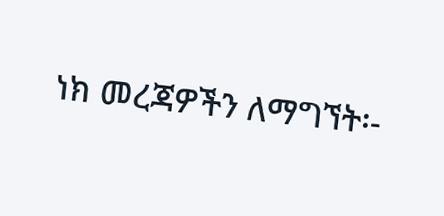ነክ መረጃዎችን ለማግኘት፡-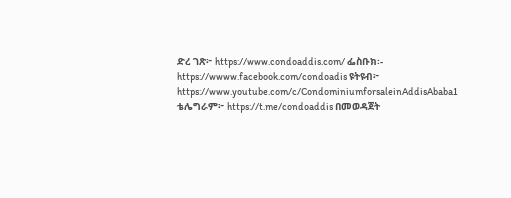ድረ ገጽ፦ https://www.condoaddis.com/ ፌስቡክ፡- https://wwww.facebook.com/condoadis ዩትዩብ፦ https://www.youtube.com/c/CondominiumforsaleinAddisAbaba1
ቴሌግራም፦ https://t.me/condoaddis በመወዳጀት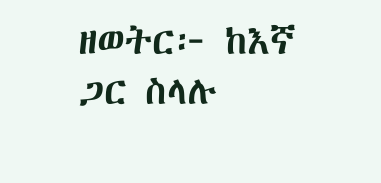ዘወትር፦ ከእኛ ጋር ስላሉ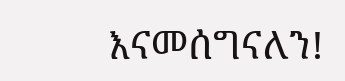እናመሰግናለን!